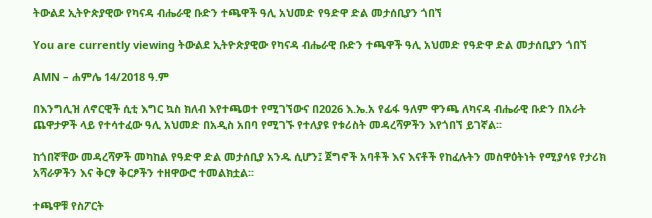ትውልደ ኢትዮጵያዊው የካናዳ ብሔራዊ ቡድን ተጫዋች ዓሊ አህመድ የዓድዋ ድል መታሰቢያን ጎበኘ

You are currently viewing ትውልደ ኢትዮጵያዊው የካናዳ ብሔራዊ ቡድን ተጫዋች ዓሊ አህመድ የዓድዋ ድል መታሰቢያን ጎበኘ

AMN – ሐምሌ 14/2018 ዓ.ም

በእንግሊዝ ለኖርዊች ሲቲ እግር ኳስ ክለብ እየተጫወተ የሚገኘውና በ2026 እ.ኤ.አ የፊፋ ዓለም ዋንጫ ለካናዳ ብሔራዊ ቡድን በአራት ጨዋታዎች ላይ የተሳተፈው ዓሊ አህመድ በአዲስ አበባ የሚገኙ የተለያዩ የቱሪስት መዳረሻዎችን እየጎበኘ ይገኛል፡፡

ከጎበኛቸው መዳረሻዎች መካከል የዓድዋ ድል መታሰቢያ አንዱ ሲሆን፤ ጀግኖች አባቶች እና እናቶች የከፈሉትን መስዋዕትነት የሚያሳዩ የታሪክ አሻራዎችን እና ቅርፃ ቅርፆችን ተዘዋውሮ ተመልክቷል፡፡

ተጫዋቹ የስፖርት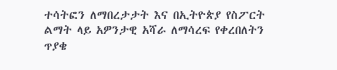ተሳትፎን ለማበረታታት እና በኢትዮጵያ የስፖርት ልማት ላይ አዎንታዊ አሻራ ለማሳረፍ የቀረበለትን ጥያቄ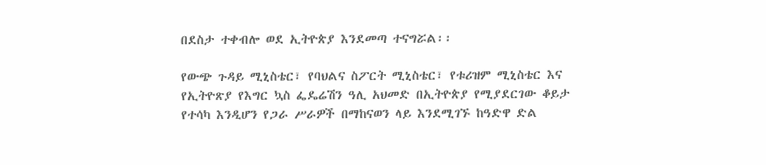በደስታ ተቀብሎ ወደ ኢትዮጵያ እንደመጣ ተናግሯል፡፡

የውጭ ጉዳይ ሚኒስቴር፣ የባህልና ስፖርት ሚኒስቴር፣ የቱሪዝም ሚኒስቴር እና የኢትዮጽያ የእግር ኳስ ፌዴሬሽን ዓሊ አህመድ በኢትዮጵያ የሚያደርገው ቆይታ የተሳካ እንዲሆን የጋራ ሥራዎች በማከናወን ላይ እንደሚገኙ ከዓድዋ ድል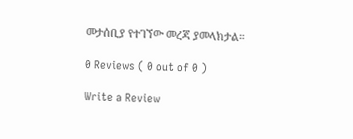መታሰቢያ የተገኘው መረጃ ያመላክታል።

0 Reviews ( 0 out of 0 )

Write a Review